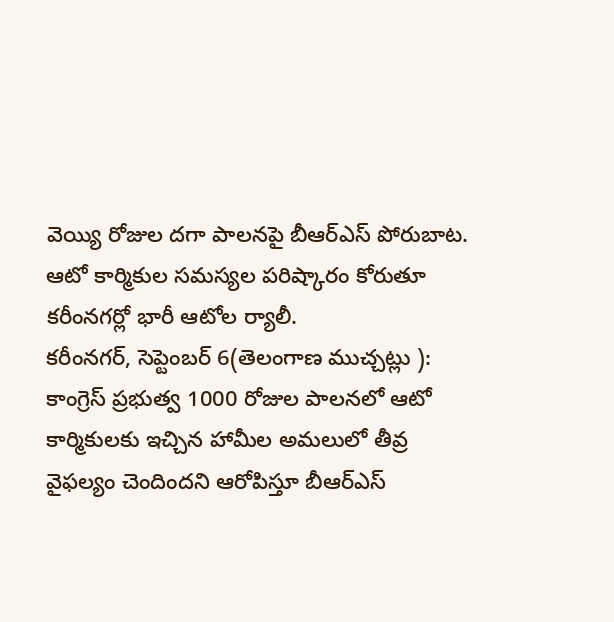వెయ్యి రోజుల దగా పాలనపై బీఆర్ఎస్ పోరుబాట.
ఆటో కార్మికుల సమస్యల పరిష్కారం కోరుతూ కరీంనగర్లో భారీ ఆటోల ర్యాలీ.
కరీంనగర్, సెప్టెంబర్ 6(తెలంగాణ ముచ్చట్లు ):
కాంగ్రెస్ ప్రభుత్వ 1000 రోజుల పాలనలో ఆటో కార్మికులకు ఇచ్చిన హామీల అమలులో తీవ్ర వైఫల్యం చెందిందని ఆరోపిస్తూ బీఆర్ఎస్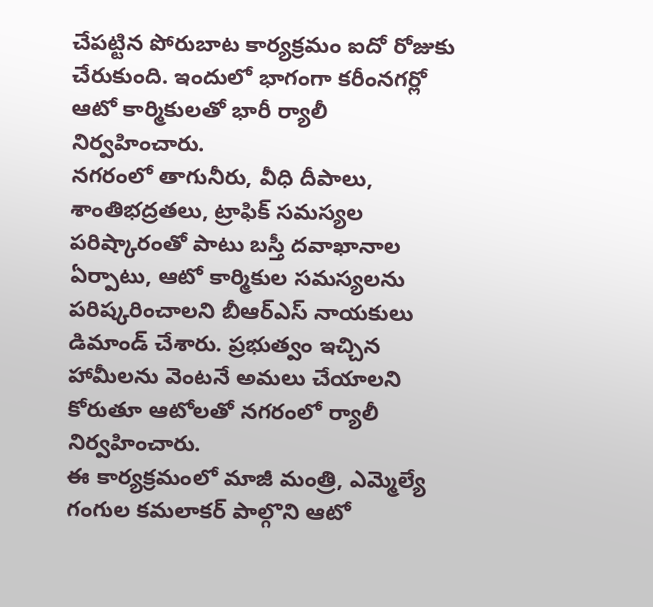చేపట్టిన పోరుబాట కార్యక్రమం ఐదో రోజుకు చేరుకుంది. ఇందులో భాగంగా కరీంనగర్లో ఆటో కార్మికులతో భారీ ర్యాలీ నిర్వహించారు.
నగరంలో తాగునీరు, వీధి దీపాలు, శాంతిభద్రతలు, ట్రాఫిక్ సమస్యల పరిష్కారంతో పాటు బస్తీ దవాఖానాల ఏర్పాటు, ఆటో కార్మికుల సమస్యలను పరిష్కరించాలని బీఆర్ఎస్ నాయకులు డిమాండ్ చేశారు. ప్రభుత్వం ఇచ్చిన హామీలను వెంటనే అమలు చేయాలని కోరుతూ ఆటోలతో నగరంలో ర్యాలీ నిర్వహించారు.
ఈ కార్యక్రమంలో మాజీ మంత్రి, ఎమ్మెల్యే గంగుల కమలాకర్ పాల్గొని ఆటో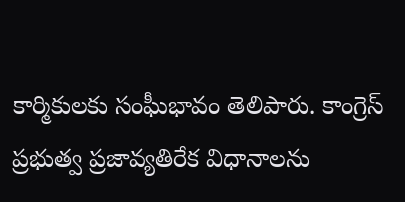కార్మికులకు సంఘీభావం తెలిపారు. కాంగ్రెస్ ప్రభుత్వ ప్రజావ్యతిరేక విధానాలను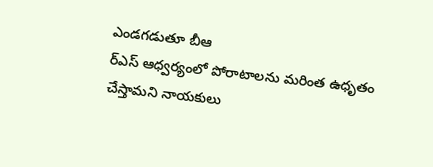ఎండగడుతూ బీఆ
ర్ఎస్ ఆధ్వర్యంలో పోరాటాలను మరింత ఉధృతం చేస్తామని నాయకులు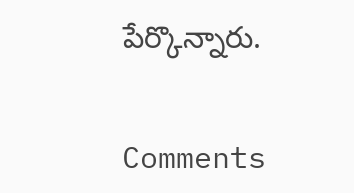పేర్కొన్నారు.


Comments